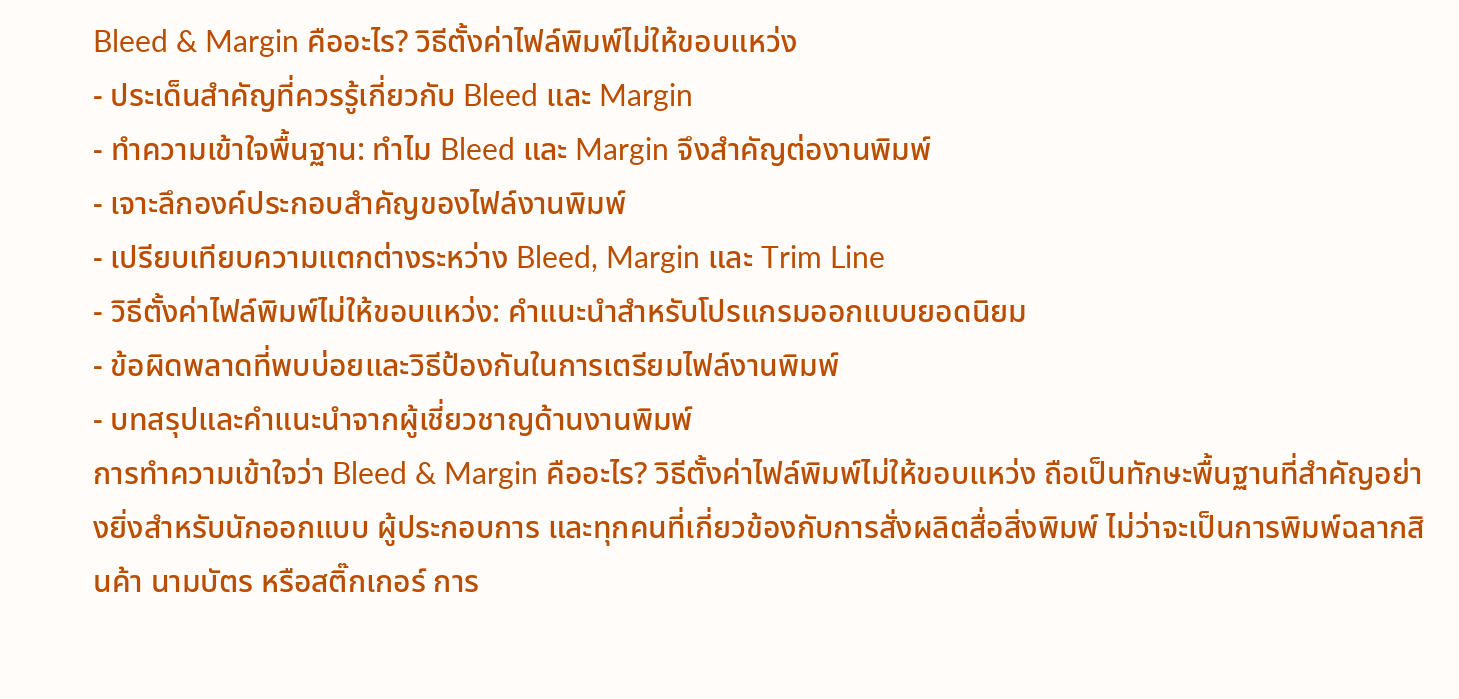Bleed & Margin คืออะไร? วิธีตั้งค่าไฟล์พิมพ์ไม่ให้ขอบแหว่ง
- ประเด็นสำคัญที่ควรรู้เกี่ยวกับ Bleed และ Margin
- ทำความเข้าใจพื้นฐาน: ทำไม Bleed และ Margin จึงสำคัญต่องานพิมพ์
- เจาะลึกองค์ประกอบสำคัญของไฟล์งานพิมพ์
- เปรียบเทียบความแตกต่างระหว่าง Bleed, Margin และ Trim Line
- วิธีตั้งค่าไฟล์พิมพ์ไม่ให้ขอบแหว่ง: คำแนะนำสำหรับโปรแกรมออกแบบยอดนิยม
- ข้อผิดพลาดที่พบบ่อยและวิธีป้องกันในการเตรียมไฟล์งานพิมพ์
- บทสรุปและคำแนะนำจากผู้เชี่ยวชาญด้านงานพิมพ์
การทำความเข้าใจว่า Bleed & Margin คืออะไร? วิธีตั้งค่าไฟล์พิมพ์ไม่ให้ขอบแหว่ง ถือเป็นทักษะพื้นฐานที่สำคัญอย่างยิ่งสำหรับนักออกแบบ ผู้ประกอบการ และทุกคนที่เกี่ยวข้องกับการสั่งผลิตสื่อสิ่งพิมพ์ ไม่ว่าจะเป็นการพิมพ์ฉลากสินค้า นามบัตร หรือสติ๊กเกอร์ การ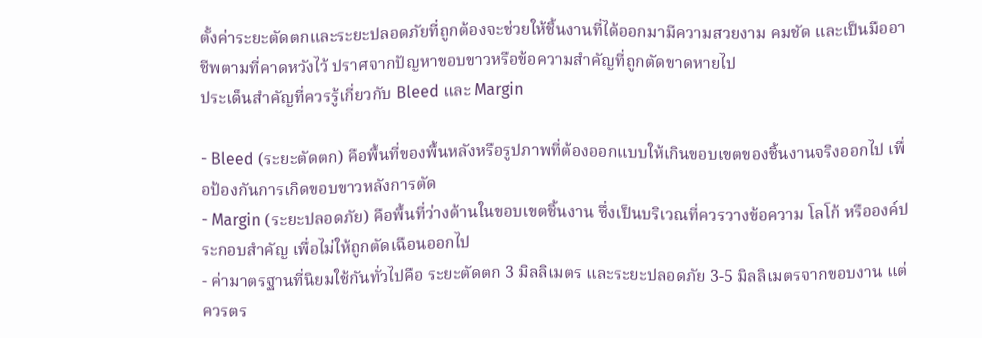ตั้งค่าระยะตัดตกและระยะปลอดภัยที่ถูกต้องจะช่วยให้ชิ้นงานที่ได้ออกมามีความสวยงาม คมชัด และเป็นมืออาชีพตามที่คาดหวังไว้ ปราศจากปัญหาขอบขาวหรือข้อความสำคัญที่ถูกตัดขาดหายไป
ประเด็นสำคัญที่ควรรู้เกี่ยวกับ Bleed และ Margin

- Bleed (ระยะตัดตก) คือพื้นที่ของพื้นหลังหรือรูปภาพที่ต้องออกแบบให้เกินขอบเขตของชิ้นงานจริงออกไป เพื่อป้องกันการเกิดขอบขาวหลังการตัด
- Margin (ระยะปลอดภัย) คือพื้นที่ว่างด้านในขอบเขตชิ้นงาน ซึ่งเป็นบริเวณที่ควรวางข้อความ โลโก้ หรือองค์ประกอบสำคัญ เพื่อไม่ให้ถูกตัดเฉือนออกไป
- ค่ามาตรฐานที่นิยมใช้กันทั่วไปคือ ระยะตัดตก 3 มิลลิเมตร และระยะปลอดภัย 3-5 มิลลิเมตรจากขอบงาน แต่ควรตร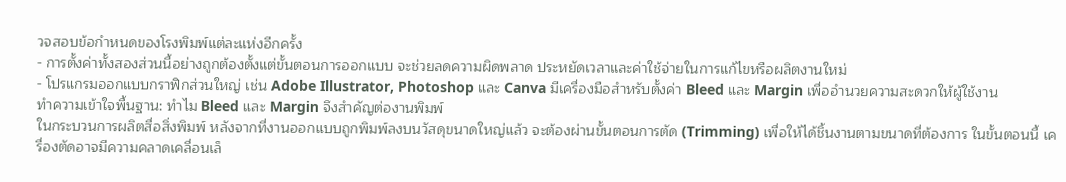วจสอบข้อกำหนดของโรงพิมพ์แต่ละแห่งอีกครั้ง
- การตั้งค่าทั้งสองส่วนนี้อย่างถูกต้องตั้งแต่ขั้นตอนการออกแบบ จะช่วยลดความผิดพลาด ประหยัดเวลาและค่าใช้จ่ายในการแก้ไขหรือผลิตงานใหม่
- โปรแกรมออกแบบกราฟิกส่วนใหญ่ เช่น Adobe Illustrator, Photoshop และ Canva มีเครื่องมือสำหรับตั้งค่า Bleed และ Margin เพื่ออำนวยความสะดวกให้ผู้ใช้งาน
ทำความเข้าใจพื้นฐาน: ทำไม Bleed และ Margin จึงสำคัญต่องานพิมพ์
ในกระบวนการผลิตสื่อสิ่งพิมพ์ หลังจากที่งานออกแบบถูกพิมพ์ลงบนวัสดุขนาดใหญ่แล้ว จะต้องผ่านขั้นตอนการตัด (Trimming) เพื่อให้ได้ชิ้นงานตามขนาดที่ต้องการ ในขั้นตอนนี้ เครื่องตัดอาจมีความคลาดเคลื่อนเล็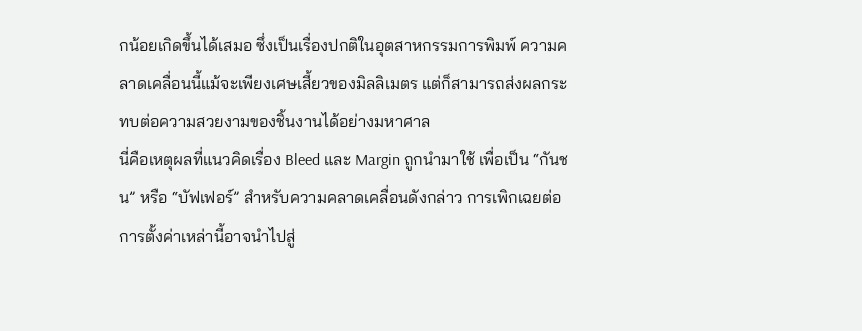กน้อยเกิดขึ้นได้เสมอ ซึ่งเป็นเรื่องปกติในอุตสาหกรรมการพิมพ์ ความคลาดเคลื่อนนี้แม้จะเพียงเศษเสี้ยวของมิลลิเมตร แต่ก็สามารถส่งผลกระทบต่อความสวยงามของชิ้นงานได้อย่างมหาศาล
นี่คือเหตุผลที่แนวคิดเรื่อง Bleed และ Margin ถูกนำมาใช้ เพื่อเป็น “กันชน” หรือ “บัฟเฟอร์” สำหรับความคลาดเคลื่อนดังกล่าว การเพิกเฉยต่อการตั้งค่าเหล่านี้อาจนำไปสู่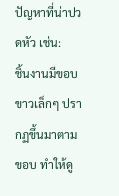ปัญหาที่น่าปวดหัว เช่น:
ชิ้นงานมีขอบขาวเล็กๆ ปรากฏขึ้นมาตามขอบ ทำให้ดู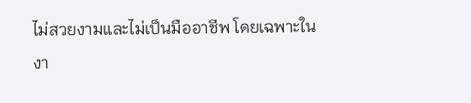ไม่สวยงามและไม่เป็นมืออาชีพ โดยเฉพาะในงา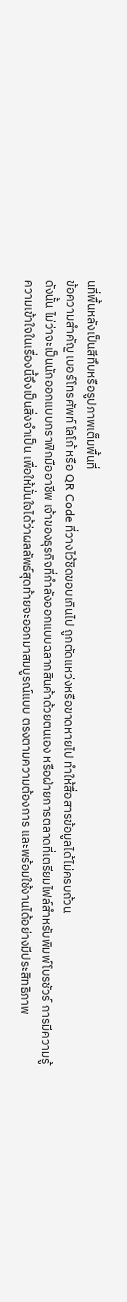นที่พื้นหลังเป็นสีทึบหรือรูปภาพเต็มพื้นที่
ข้อความสำคัญ เบอร์โทรศัพท์ โลโก้ หรือ QR Code ที่วางไว้ชิดขอบเกินไป ถูกตัดแหว่งหรือขาดหายไป ทำให้สื่อสารข้อมูลได้ไม่ครบถ้วน
ดังนั้น ไม่ว่าจะเป็นนักออกแบบกราฟิกมืออาชีพ เจ้าของธุรกิจที่กำลังออกแบบฉลากสินค้าด้วยตนเอง หรือฝ่ายการตลาดที่เตรียมไฟล์สำหรับพิมพ์โบรชัวร์ การมีความรู้ความเข้าใจในเรื่องนี้จึงเป็นสิ่งจำเป็น เพื่อให้มั่นใจได้ว่าผลลัพธ์สุดท้ายจะออกมาสมบูรณ์แบบ ตรงตามความต้องการ และพร้อมใช้งานได้อย่างมีประสิทธิภาพ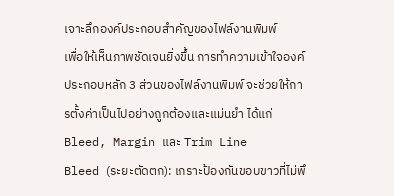เจาะลึกองค์ประกอบสำคัญของไฟล์งานพิมพ์
เพื่อให้เห็นภาพชัดเจนยิ่งขึ้น การทำความเข้าใจองค์ประกอบหลัก 3 ส่วนของไฟล์งานพิมพ์ จะช่วยให้การตั้งค่าเป็นไปอย่างถูกต้องและแม่นยำ ได้แก่ Bleed, Margin และ Trim Line
Bleed (ระยะตัดตก): เกราะป้องกันขอบขาวที่ไม่พึ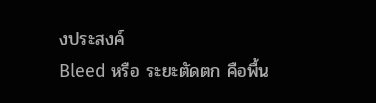งประสงค์
Bleed หรือ ระยะตัดตก คือพื้น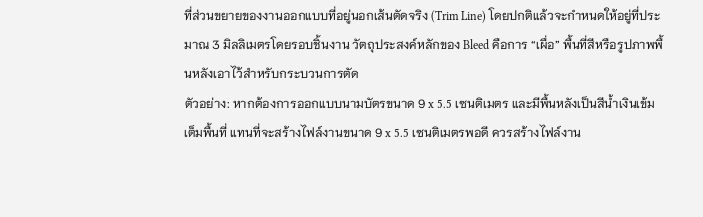ที่ส่วนขยายของงานออกแบบที่อยู่นอกเส้นตัดจริง (Trim Line) โดยปกติแล้วจะกำหนดให้อยู่ที่ประมาณ 3 มิลลิเมตรโดยรอบชิ้นงาน วัตถุประสงค์หลักของ Bleed คือการ “เผื่อ” พื้นที่สีหรือรูปภาพพื้นหลังเอาไว้สำหรับกระบวนการตัด
ตัวอย่าง: หากต้องการออกแบบนามบัตรขนาด 9 x 5.5 เซนติเมตร และมีพื้นหลังเป็นสีน้ำเงินเข้มเต็มพื้นที่ แทนที่จะสร้างไฟล์งานขนาด 9 x 5.5 เซนติเมตรพอดี ควรสร้างไฟล์งาน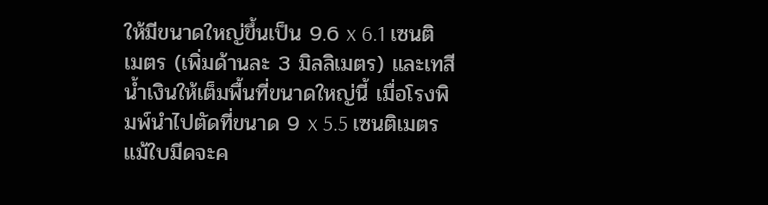ให้มีขนาดใหญ่ขึ้นเป็น 9.6 x 6.1 เซนติเมตร (เพิ่มด้านละ 3 มิลลิเมตร) และเทสีน้ำเงินให้เต็มพื้นที่ขนาดใหญ่นี้ เมื่อโรงพิมพ์นำไปตัดที่ขนาด 9 x 5.5 เซนติเมตร แม้ใบมีดจะค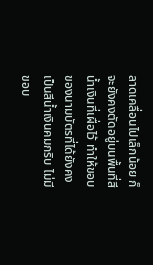ลาดเคลื่อนไปเล็กน้อย ก็จะยังคงตัดอยู่บนพื้นที่สีน้ำเงินที่เผื่อไว้ ทำให้ขอบของนามบัตรที่ได้ยังคงเป็นสีน้ำเงินคมกริบ ไม่มีขอบ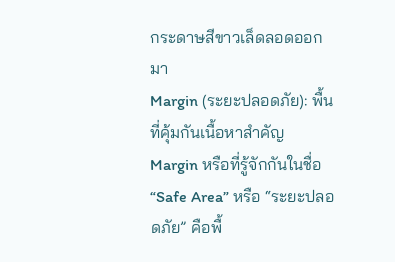กระดาษสีขาวเล็ดลอดออกมา
Margin (ระยะปลอดภัย): พื้นที่คุ้มกันเนื้อหาสำคัญ
Margin หรือที่รู้จักกันในชื่อ “Safe Area” หรือ “ระยะปลอดภัย” คือพื้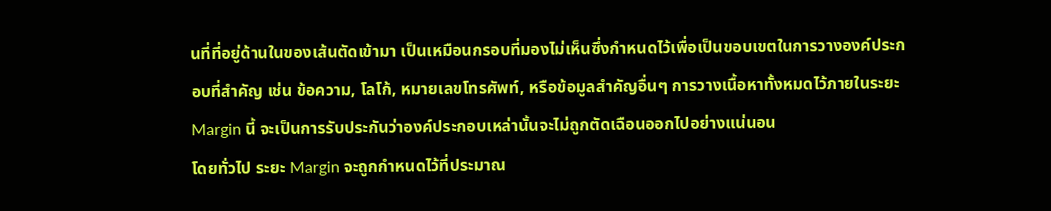นที่ที่อยู่ด้านในของเส้นตัดเข้ามา เป็นเหมือนกรอบที่มองไม่เห็นซึ่งกำหนดไว้เพื่อเป็นขอบเขตในการวางองค์ประกอบที่สำคัญ เช่น ข้อความ, โลโก้, หมายเลขโทรศัพท์, หรือข้อมูลสำคัญอื่นๆ การวางเนื้อหาทั้งหมดไว้ภายในระยะ Margin นี้ จะเป็นการรับประกันว่าองค์ประกอบเหล่านั้นจะไม่ถูกตัดเฉือนออกไปอย่างแน่นอน
โดยทั่วไป ระยะ Margin จะถูกกำหนดไว้ที่ประมาณ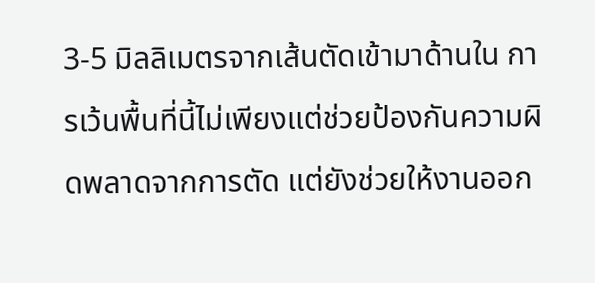3-5 มิลลิเมตรจากเส้นตัดเข้ามาด้านใน การเว้นพื้นที่นี้ไม่เพียงแต่ช่วยป้องกันความผิดพลาดจากการตัด แต่ยังช่วยให้งานออก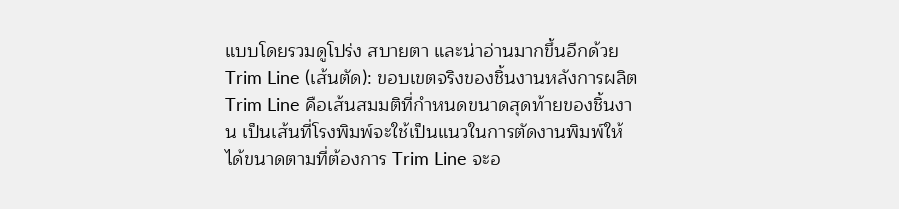แบบโดยรวมดูโปร่ง สบายตา และน่าอ่านมากขึ้นอีกด้วย
Trim Line (เส้นตัด): ขอบเขตจริงของชิ้นงานหลังการผลิต
Trim Line คือเส้นสมมติที่กำหนดขนาดสุดท้ายของชิ้นงาน เป็นเส้นที่โรงพิมพ์จะใช้เป็นแนวในการตัดงานพิมพ์ให้ได้ขนาดตามที่ต้องการ Trim Line จะอ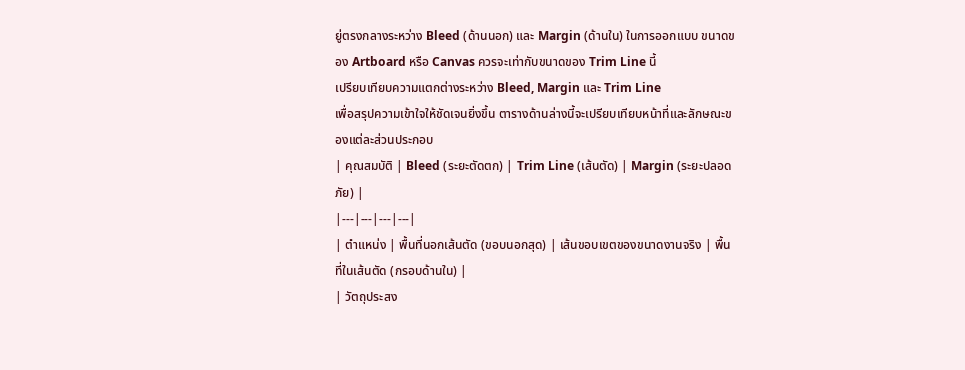ยู่ตรงกลางระหว่าง Bleed (ด้านนอก) และ Margin (ด้านใน) ในการออกแบบ ขนาดของ Artboard หรือ Canvas ควรจะเท่ากับขนาดของ Trim Line นี้
เปรียบเทียบความแตกต่างระหว่าง Bleed, Margin และ Trim Line
เพื่อสรุปความเข้าใจให้ชัดเจนยิ่งขึ้น ตารางด้านล่างนี้จะเปรียบเทียบหน้าที่และลักษณะของแต่ละส่วนประกอบ
| คุณสมบัติ | Bleed (ระยะตัดตก) | Trim Line (เส้นตัด) | Margin (ระยะปลอดภัย) |
|---|---|---|---|
| ตำแหน่ง | พื้นที่นอกเส้นตัด (ขอบนอกสุด) | เส้นขอบเขตของขนาดงานจริง | พื้นที่ในเส้นตัด (กรอบด้านใน) |
| วัตถุประสง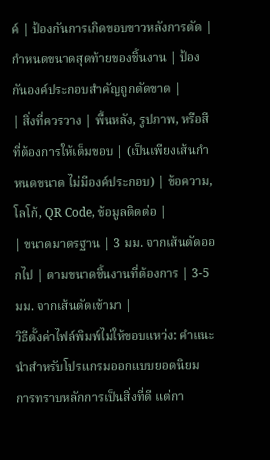ค์ | ป้องกันการเกิดขอบขาวหลังการตัด | กำหนดขนาดสุดท้ายของชิ้นงาน | ป้องกันองค์ประกอบสำคัญถูกตัดขาด |
| สิ่งที่ควรวาง | พื้นหลัง, รูปภาพ, หรือสีที่ต้องการให้เต็มขอบ | (เป็นเพียงเส้นกำหนดขนาด ไม่มีองค์ประกอบ) | ข้อความ, โลโก้, QR Code, ข้อมูลติดต่อ |
| ขนาดมาตรฐาน | 3 มม. จากเส้นตัดออกไป | ตามขนาดชิ้นงานที่ต้องการ | 3-5 มม. จากเส้นตัดเข้ามา |
วิธีตั้งค่าไฟล์พิมพ์ไม่ให้ขอบแหว่ง: คำแนะนำสำหรับโปรแกรมออกแบบยอดนิยม
การทราบหลักการเป็นสิ่งที่ดี แต่กา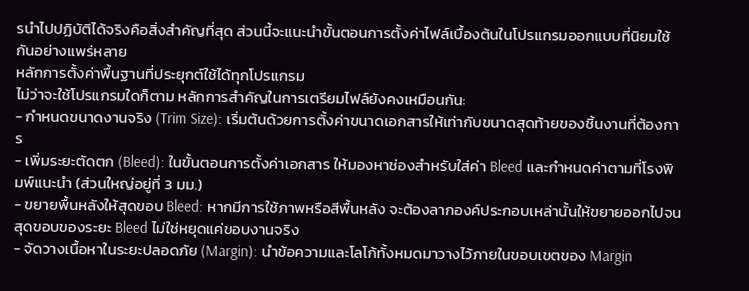รนำไปปฏิบัติได้จริงคือสิ่งสำคัญที่สุด ส่วนนี้จะแนะนำขั้นตอนการตั้งค่าไฟล์เบื้องต้นในโปรแกรมออกแบบที่นิยมใช้กันอย่างแพร่หลาย
หลักการตั้งค่าพื้นฐานที่ประยุกต์ใช้ได้ทุกโปรแกรม
ไม่ว่าจะใช้โปรแกรมใดก็ตาม หลักการสำคัญในการเตรียมไฟล์ยังคงเหมือนกัน:
- กำหนดขนาดงานจริง (Trim Size): เริ่มต้นด้วยการตั้งค่าขนาดเอกสารให้เท่ากับขนาดสุดท้ายของชิ้นงานที่ต้องการ
- เพิ่มระยะตัดตก (Bleed): ในขั้นตอนการตั้งค่าเอกสาร ให้มองหาช่องสำหรับใส่ค่า Bleed และกำหนดค่าตามที่โรงพิมพ์แนะนำ (ส่วนใหญ่อยู่ที่ 3 มม.)
- ขยายพื้นหลังให้สุดขอบ Bleed: หากมีการใช้ภาพหรือสีพื้นหลัง จะต้องลากองค์ประกอบเหล่านั้นให้ขยายออกไปจนสุดขอบของระยะ Bleed ไม่ใช่หยุดแค่ขอบงานจริง
- จัดวางเนื้อหาในระยะปลอดภัย (Margin): นำข้อความและโลโก้ทั้งหมดมาวางไว้ภายในขอบเขตของ Margin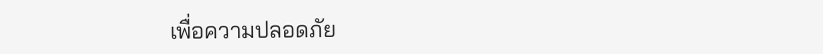เพื่อความปลอดภัย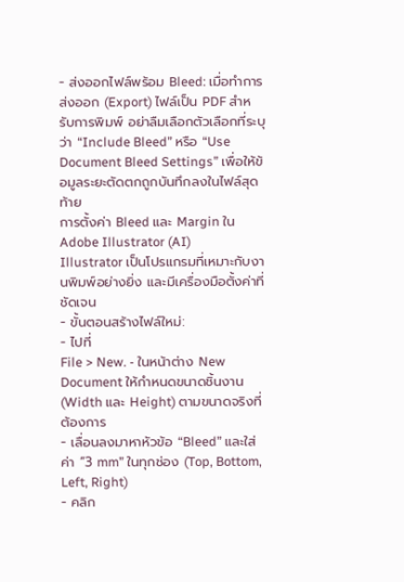- ส่งออกไฟล์พร้อม Bleed: เมื่อทำการส่งออก (Export) ไฟล์เป็น PDF สำหรับการพิมพ์ อย่าลืมเลือกตัวเลือกที่ระบุว่า “Include Bleed” หรือ “Use Document Bleed Settings” เพื่อให้ข้อมูลระยะตัดตกถูกบันทึกลงในไฟล์สุดท้าย
การตั้งค่า Bleed และ Margin ใน Adobe Illustrator (AI)
Illustrator เป็นโปรแกรมที่เหมาะกับงานพิมพ์อย่างยิ่ง และมีเครื่องมือตั้งค่าที่ชัดเจน
- ขั้นตอนสร้างไฟล์ใหม่:
- ไปที่
File > New. - ในหน้าต่าง New Document ให้กำหนดขนาดชิ้นงาน (Width และ Height) ตามขนาดจริงที่ต้องการ
- เลื่อนลงมาหาหัวข้อ “Bleed” และใส่ค่า “3 mm” ในทุกช่อง (Top, Bottom, Left, Right)
- คลิก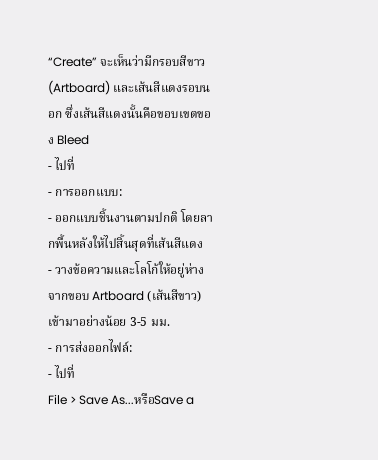“Create” จะเห็นว่ามีกรอบสีขาว (Artboard) และเส้นสีแดงรอบนอก ซึ่งเส้นสีแดงนั้นคือขอบเขตของ Bleed
- ไปที่
- การออกแบบ:
- ออกแบบชิ้นงานตามปกติ โดยลากพื้นหลังให้ไปสิ้นสุดที่เส้นสีแดง
- วางข้อความและโลโก้ให้อยู่ห่างจากขอบ Artboard (เส้นสีขาว) เข้ามาอย่างน้อย 3-5 มม.
- การส่งออกไฟล์:
- ไปที่
File > Save As...หรือSave a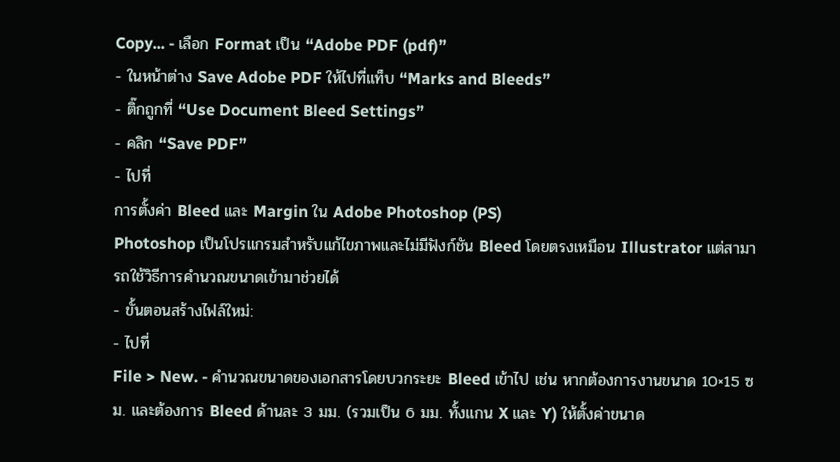Copy... - เลือก Format เป็น “Adobe PDF (pdf)”
- ในหน้าต่าง Save Adobe PDF ให้ไปที่แท็บ “Marks and Bleeds”
- ติ๊กถูกที่ “Use Document Bleed Settings”
- คลิก “Save PDF”
- ไปที่
การตั้งค่า Bleed และ Margin ใน Adobe Photoshop (PS)
Photoshop เป็นโปรแกรมสำหรับแก้ไขภาพและไม่มีฟังก์ชัน Bleed โดยตรงเหมือน Illustrator แต่สามารถใช้วิธีการคำนวณขนาดเข้ามาช่วยได้
- ขั้นตอนสร้างไฟล์ใหม่:
- ไปที่
File > New. - คำนวณขนาดของเอกสารโดยบวกระยะ Bleed เข้าไป เช่น หากต้องการงานขนาด 10×15 ซม. และต้องการ Bleed ด้านละ 3 มม. (รวมเป็น 6 มม. ทั้งแกน X และ Y) ให้ตั้งค่าขนาด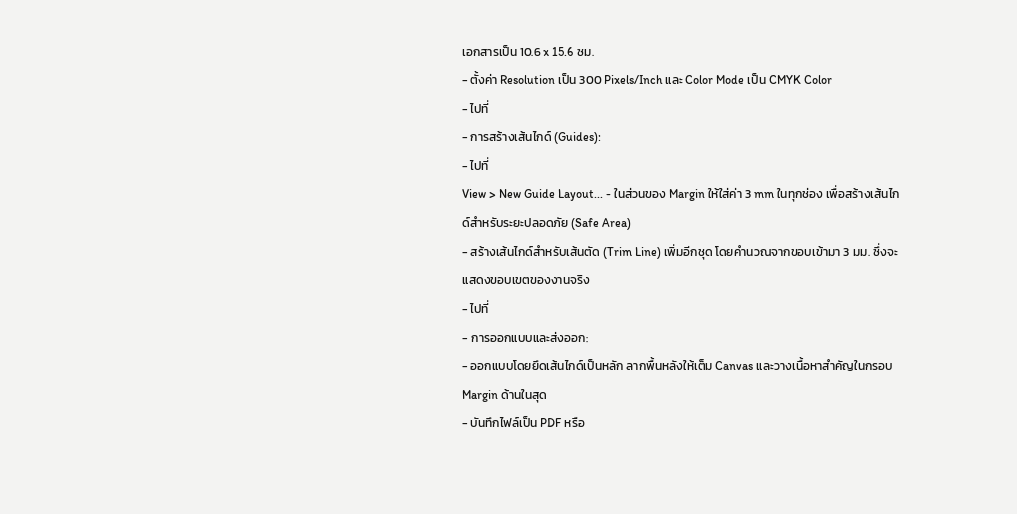เอกสารเป็น 10.6 x 15.6 ซม.
- ตั้งค่า Resolution เป็น 300 Pixels/Inch และ Color Mode เป็น CMYK Color
- ไปที่
- การสร้างเส้นไกด์ (Guides):
- ไปที่
View > New Guide Layout... - ในส่วนของ Margin ให้ใส่ค่า 3 mm ในทุกช่อง เพื่อสร้างเส้นไกด์สำหรับระยะปลอดภัย (Safe Area)
- สร้างเส้นไกด์สำหรับเส้นตัด (Trim Line) เพิ่มอีกชุด โดยคำนวณจากขอบเข้ามา 3 มม. ซึ่งจะแสดงขอบเขตของงานจริง
- ไปที่
- การออกแบบและส่งออก:
- ออกแบบโดยยึดเส้นไกด์เป็นหลัก ลากพื้นหลังให้เต็ม Canvas และวางเนื้อหาสำคัญในกรอบ Margin ด้านในสุด
- บันทึกไฟล์เป็น PDF หรือ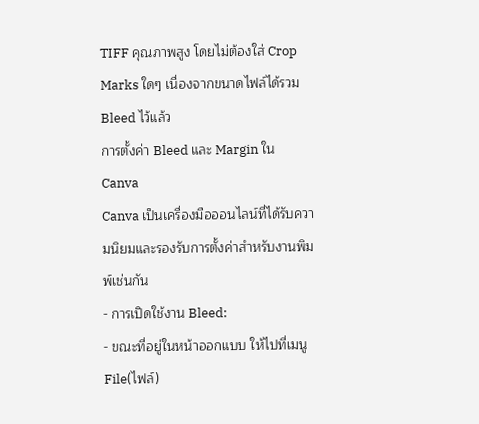TIFF คุณภาพสูง โดยไม่ต้องใส่ Crop Marks ใดๆ เนื่องจากขนาดไฟล์ได้รวม Bleed ไว้แล้ว
การตั้งค่า Bleed และ Margin ใน Canva
Canva เป็นเครื่องมือออนไลน์ที่ได้รับความนิยมและรองรับการตั้งค่าสำหรับงานพิมพ์เช่นกัน
- การเปิดใช้งาน Bleed:
- ขณะที่อยู่ในหน้าออกแบบ ให้ไปที่เมนู
File(ไฟล์)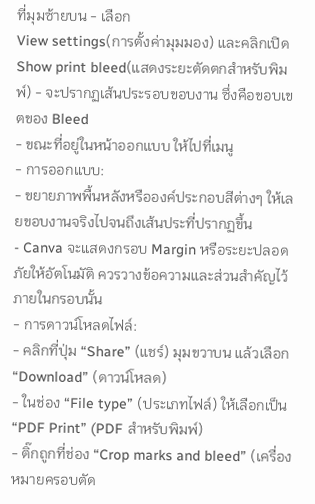ที่มุมซ้ายบน - เลือก
View settings(การตั้งค่ามุมมอง) และคลิกเปิดShow print bleed(แสดงระยะตัดตกสำหรับพิมพ์) - จะปรากฏเส้นประรอบขอบงาน ซึ่งคือขอบเขตของ Bleed
- ขณะที่อยู่ในหน้าออกแบบ ให้ไปที่เมนู
- การออกแบบ:
- ขยายภาพพื้นหลังหรือองค์ประกอบสีต่างๆ ให้เลยขอบงานจริงไปจนถึงเส้นประที่ปรากฏขึ้น
- Canva จะแสดงกรอบ Margin หรือระยะปลอดภัยให้อัตโนมัติ ควรวางข้อความและส่วนสำคัญไว้ภายในกรอบนั้น
- การดาวน์โหลดไฟล์:
- คลิกที่ปุ่ม “Share” (แชร์) มุมขวาบน แล้วเลือก “Download” (ดาวน์โหลด)
- ในช่อง “File type” (ประเภทไฟล์) ให้เลือกเป็น “PDF Print” (PDF สำหรับพิมพ์)
- ติ๊กถูกที่ช่อง “Crop marks and bleed” (เครื่องหมายครอบตัด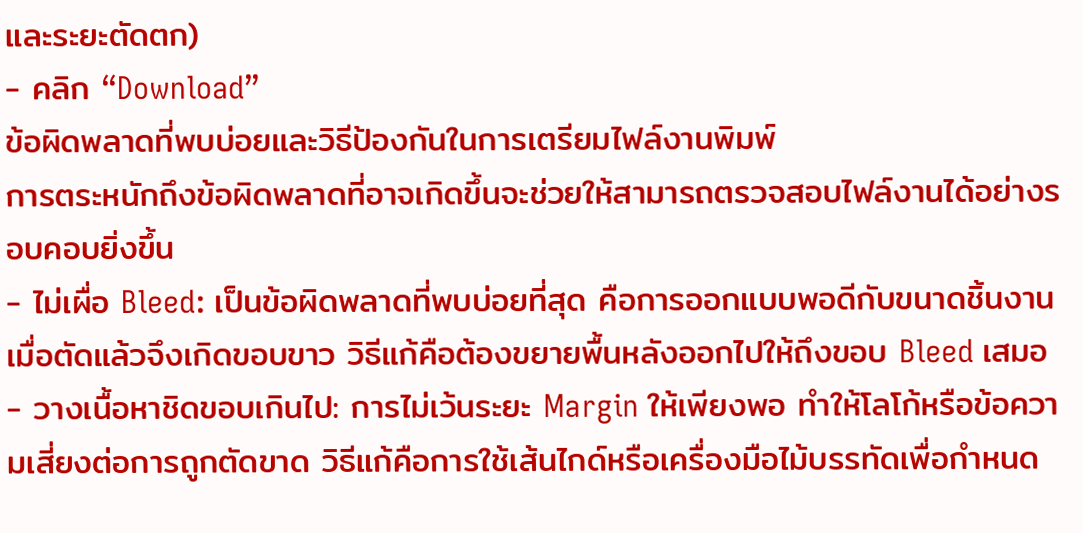และระยะตัดตก)
- คลิก “Download”
ข้อผิดพลาดที่พบบ่อยและวิธีป้องกันในการเตรียมไฟล์งานพิมพ์
การตระหนักถึงข้อผิดพลาดที่อาจเกิดขึ้นจะช่วยให้สามารถตรวจสอบไฟล์งานได้อย่างรอบคอบยิ่งขึ้น
- ไม่เผื่อ Bleed: เป็นข้อผิดพลาดที่พบบ่อยที่สุด คือการออกแบบพอดีกับขนาดชิ้นงาน เมื่อตัดแล้วจึงเกิดขอบขาว วิธีแก้คือต้องขยายพื้นหลังออกไปให้ถึงขอบ Bleed เสมอ
- วางเนื้อหาชิดขอบเกินไป: การไม่เว้นระยะ Margin ให้เพียงพอ ทำให้โลโก้หรือข้อความเสี่ยงต่อการถูกตัดขาด วิธีแก้คือการใช้เส้นไกด์หรือเครื่องมือไม้บรรทัดเพื่อกำหนด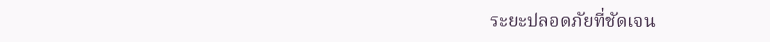ระยะปลอดภัยที่ชัดเจน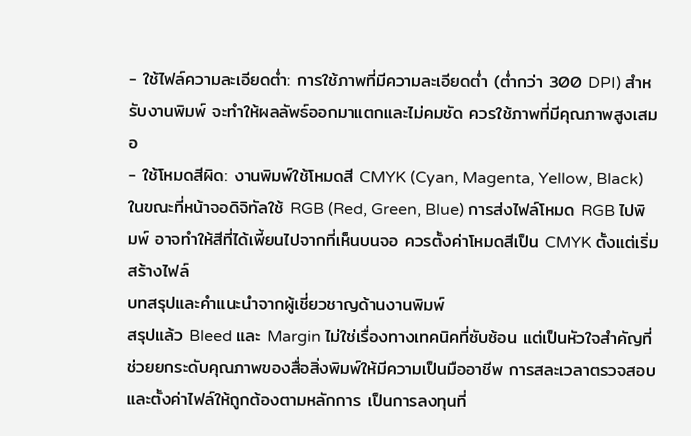- ใช้ไฟล์ความละเอียดต่ำ: การใช้ภาพที่มีความละเอียดต่ำ (ต่ำกว่า 300 DPI) สำหรับงานพิมพ์ จะทำให้ผลลัพธ์ออกมาแตกและไม่คมชัด ควรใช้ภาพที่มีคุณภาพสูงเสมอ
- ใช้โหมดสีผิด: งานพิมพ์ใช้โหมดสี CMYK (Cyan, Magenta, Yellow, Black) ในขณะที่หน้าจอดิจิทัลใช้ RGB (Red, Green, Blue) การส่งไฟล์โหมด RGB ไปพิมพ์ อาจทำให้สีที่ได้เพี้ยนไปจากที่เห็นบนจอ ควรตั้งค่าโหมดสีเป็น CMYK ตั้งแต่เริ่มสร้างไฟล์
บทสรุปและคำแนะนำจากผู้เชี่ยวชาญด้านงานพิมพ์
สรุปแล้ว Bleed และ Margin ไม่ใช่เรื่องทางเทคนิคที่ซับซ้อน แต่เป็นหัวใจสำคัญที่ช่วยยกระดับคุณภาพของสื่อสิ่งพิมพ์ให้มีความเป็นมืออาชีพ การสละเวลาตรวจสอบและตั้งค่าไฟล์ให้ถูกต้องตามหลักการ เป็นการลงทุนที่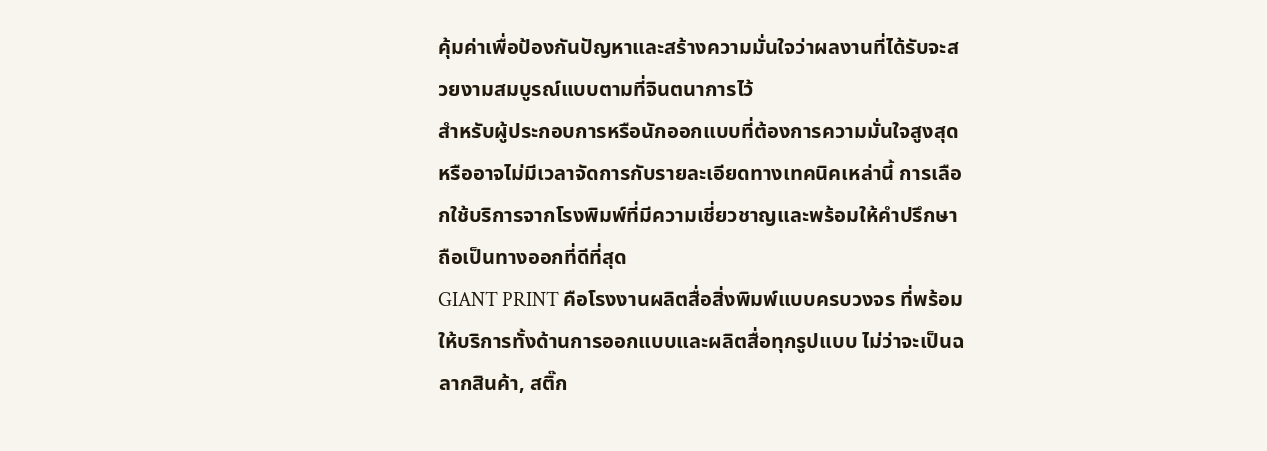คุ้มค่าเพื่อป้องกันปัญหาและสร้างความมั่นใจว่าผลงานที่ได้รับจะสวยงามสมบูรณ์แบบตามที่จินตนาการไว้
สำหรับผู้ประกอบการหรือนักออกแบบที่ต้องการความมั่นใจสูงสุด หรืออาจไม่มีเวลาจัดการกับรายละเอียดทางเทคนิคเหล่านี้ การเลือกใช้บริการจากโรงพิมพ์ที่มีความเชี่ยวชาญและพร้อมให้คำปรึกษาถือเป็นทางออกที่ดีที่สุด
GIANT PRINT คือโรงงานผลิตสื่อสิ่งพิมพ์แบบครบวงจร ที่พร้อมให้บริการทั้งด้านการออกแบบและผลิตสื่อทุกรูปแบบ ไม่ว่าจะเป็นฉลากสินค้า, สติ๊ก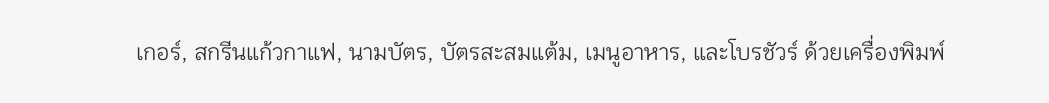เกอร์, สกรีนแก้วกาแฟ, นามบัตร, บัตรสะสมแต้ม, เมนูอาหาร, และโบรชัวร์ ด้วยเครื่องพิมพ์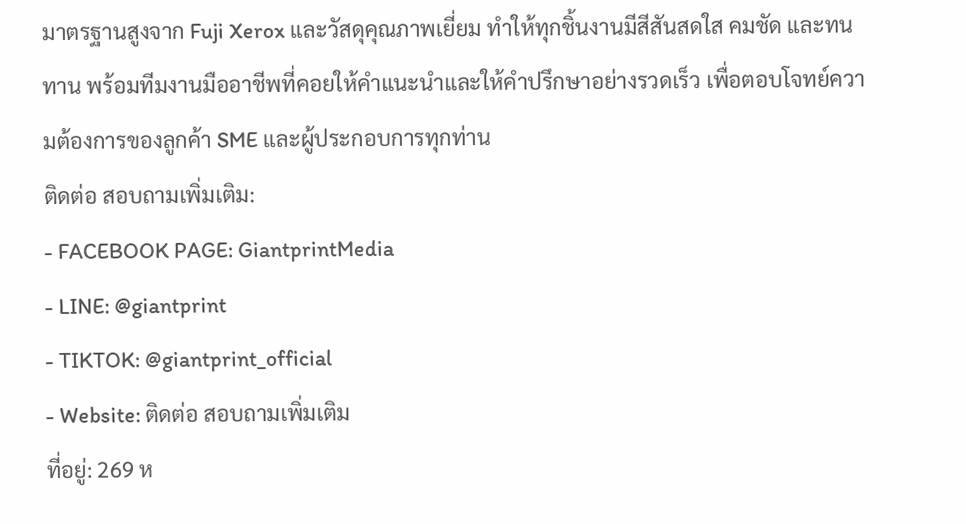มาตรฐานสูงจาก Fuji Xerox และวัสดุคุณภาพเยี่ยม ทำให้ทุกชิ้นงานมีสีสันสดใส คมชัด และทนทาน พร้อมทีมงานมืออาชีพที่คอยให้คำแนะนำและให้คำปรึกษาอย่างรวดเร็ว เพื่อตอบโจทย์ความต้องการของลูกค้า SME และผู้ประกอบการทุกท่าน
ติดต่อ สอบถามเพิ่มเติม:
- FACEBOOK PAGE: GiantprintMedia
- LINE: @giantprint
- TIKTOK: @giantprint_official
- Website: ติดต่อ สอบถามเพิ่มเติม
ที่อยู่: 269 ห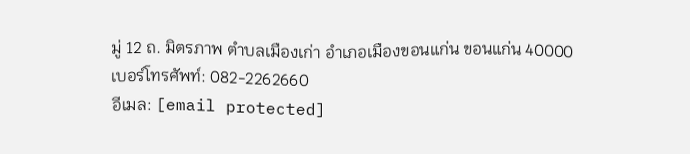มู่ 12 ถ. มิตรภาพ ตำบลเมืองเก่า อำเภอเมืองขอนแก่น ขอนแก่น 40000
เบอร์โทรศัพท์: 082-2262660
อีเมล: [email protected]